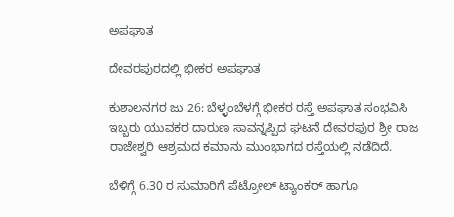ಅಪಘಾತ

ದೇವರಪುರದಲ್ಲಿ ಭೀಕರ ಅಪಘಾತ

ಕುಶಾಲನಗರ ಜು 26: ಬೆಳ್ಳಂಬೆಳಗ್ಗೆ ಭೀಕರ ರಸ್ತೆ ಅಪಘಾತ ಸಂಭವಿಸಿ ಇಬ್ಬರು ಯುವಕರ ದಾರುಣ ಸಾವನ್ನಪ್ಪಿದ ಘಟನೆ ದೇವರಪುರ ಶ್ರೀ ರಾಜ ರಾಜೇಶ್ವರಿ ಆಶ್ರಮದ ಕಮಾನು ಮುಂಭಾಗದ ರಸ್ತೆಯಲ್ಲಿ‌ ನಡೆದಿದೆ.

ಬೆಳಿಗ್ಗೆ 6.30 ರ ಸುಮಾರಿಗೆ ಪೆಟ್ರೋಲ್ ಟ್ಯಾಂಕರ್ ಹಾಗೂ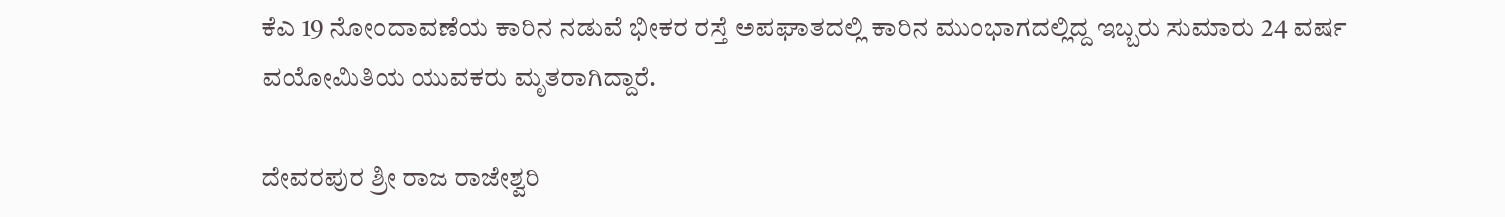ಕೆಎ 19 ನೋಂದಾವಣೆಯ ಕಾರಿನ ನಡುವೆ ಭೀಕರ ರಸ್ತೆ ಅಪಘಾತದಲ್ಲಿ ಕಾರಿನ ಮುಂಭಾಗದಲ್ಲಿದ್ದ ಇಬ್ಬರು ಸುಮಾರು 24 ವರ್ಷ ವಯೋಮಿತಿಯ ಯುವಕರು‌ ಮೃತರಾಗಿದ್ದಾರೆ.

ದೇವರಪುರ ಶ್ರೀ ರಾಜ ರಾಜೇಶ್ವರಿ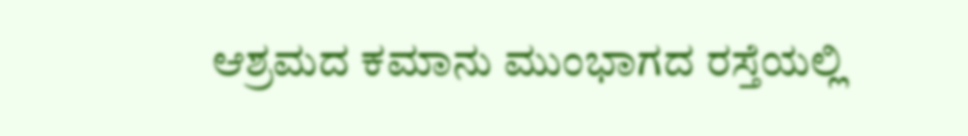ಆಶ್ರಮದ ಕಮಾನು ಮುಂಭಾಗದ ರಸ್ತೆಯಲ್ಲಿ‌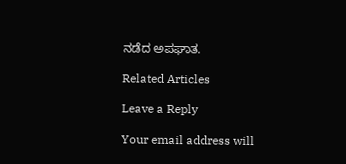ನಡೆದ ಅಪಘಾತ.

Related Articles

Leave a Reply

Your email address will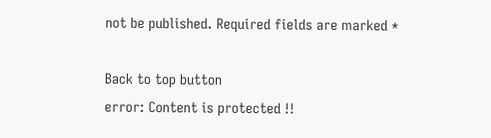not be published. Required fields are marked *

Back to top button
error: Content is protected !!